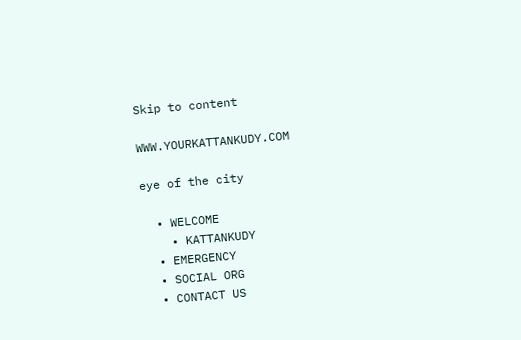Skip to content

WWW.YOURKATTANKUDY.COM

eye of the city

  • WELCOME
    • KATTANKUDY
  • EMERGENCY
  • SOCIAL ORG
  • CONTACT US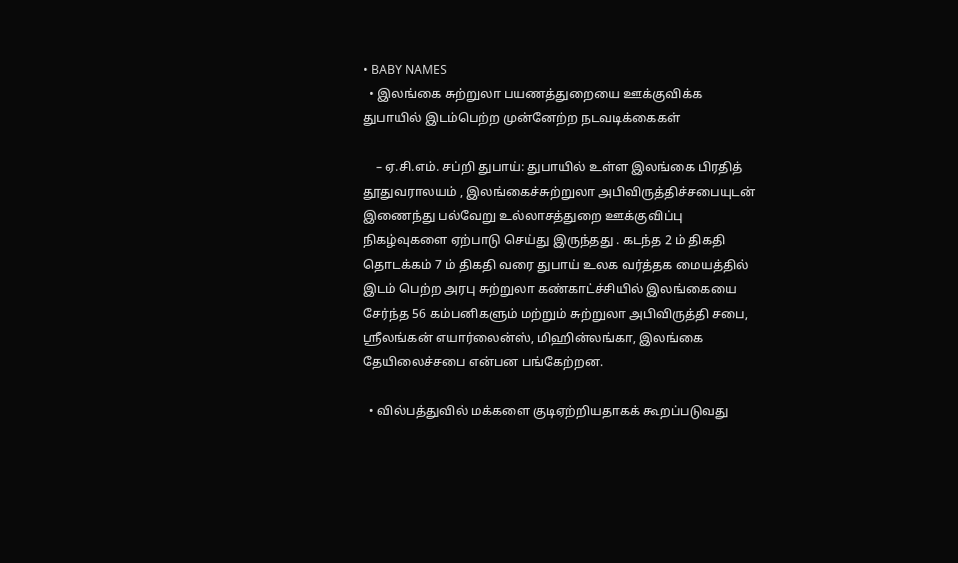• BABY NAMES
  • இலங்கை சுற்றுலா பயணத்துறையை ஊக்குவிக்க துபாயில் இடம்பெற்ற முன்னேற்ற நடவடிக்கைகள்

    – ஏ.சி.எம். சப்றி துபாய்: துபாயில் உள்ள இலங்கை பிரதித் தூதுவராலயம் , இலங்கைச்சுற்றுலா அபிவிருத்திச்சபையுடன் இணைந்து பல்வேறு உல்லாசத்துறை ஊக்குவிப்பு நிகழ்வுகளை ஏற்பாடு செய்து இருந்தது . கடந்த 2 ம் திகதி தொடக்கம் 7 ம் திகதி வரை துபாய் உலக வர்த்தக மையத்தில் இடம் பெற்ற அரபு சுற்றுலா கண்காட்ச்சியில் இலங்கையை சேர்ந்த 56 கம்பனிகளும் மற்றும் சுற்றுலா அபிவிருத்தி சபை, ஸ்ரீலங்கன் எயார்லைன்ஸ், மிஹின்லங்கா, இலங்கை தேயிலைச்சபை என்பன பங்கேற்றன.

  • வில்பத்துவில் மக்களை குடிஏற்றியதாகக் கூறப்படுவது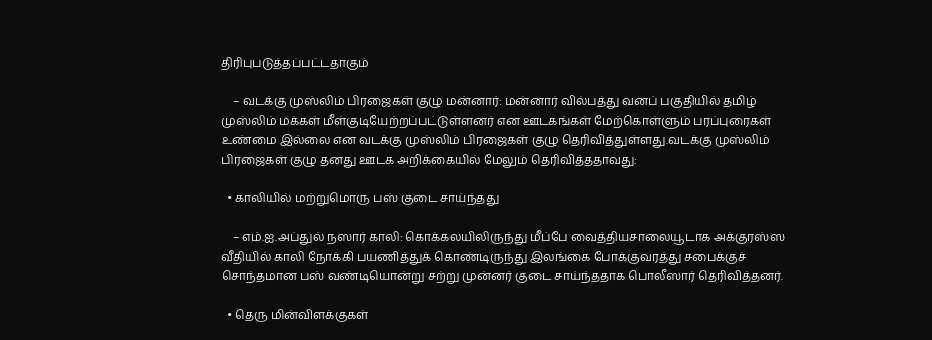திரிபுபடுத்தப்பட்டதாகும்

    – வடக்கு முஸ்லிம் பிரஜைகள் குழு மன்னார்: மன்னார் வில்பத்து வனப் பகுதியில் தமிழ் முஸ்லிம் மக்கள் மீள்குடியேற்றப்பட்டுள்ளனர் என ஊடகங்கள் மேற்கொள்ளும் பரப்புரைகள் உண்மை இல்லை என வடக்கு முஸ்லிம் பிரஜைகள் குழு தெரிவித்துள்ளது.வடக்கு முஸ்லிம் பிரஜைகள் குழு தனது ஊடக அறிக்கையில் மேலும் தெரிவித்ததாவது:

  • காலியில் மற்றுமொரு பஸ் குடை சாய்ந்தது

    – எம்.ஐ.அப்துல் நஸார் காலி: கொக்கலயிலிருந்து மீப்பே வைத்தியசாலையூடாக அக்குரஸ்ஸ வீதியில் காலி நோக்கி பயணித்துக் கொண்டிருந்து இலங்கை போக்குவரத்து சபைக்குச் சொந்தமான பஸ் வண்டியொன்று சற்று முன்னர் குடை சாய்ந்ததாக பொலீஸார் தெரிவித்தனர்.

  • தெரு மின்விளக்குகள்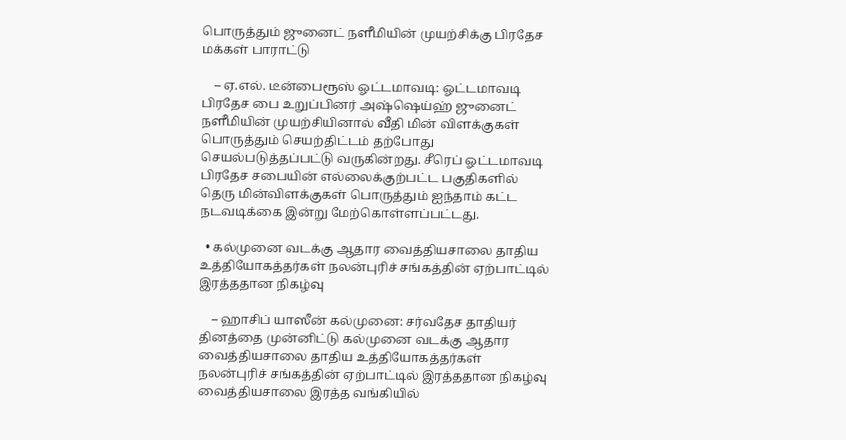பொருத்தும் ஜுனைட் நளீமியின் முயற்சிக்கு பிரதேச மக்கள் பாராட்டு

    – ஏ.எல். டீன்பைரூஸ் ஓட்டமாவடி: ஓட்டமாவடி பிரதேச பை உறுப்பினர் அஷ்ஷெய்ஹ் ஜுனைட் நளீமியின் முயற்சியினால் வீதி மின் விளக்குகள் பொருத்தும் செயற்திட்டம் தற்போது செயல்படுத்தப்பட்டு வருகின்றது. சீரெப் ஓட்டமாவடி பிரதேச சபையின் எல்லைக்குற்பட்ட பகுதிகளில் தெரு மின்விளக்குகள் பொருத்தும் ஐந்தாம் கட்ட நடவடிக்கை இன்று மேற்கொள்ளப்பட்டது.

  • கல்முனை வடக்கு ஆதார வைத்தியசாலை தாதிய உத்தியோகத்தர்கள் நலன்புரிச் சங்கத்தின் ஏற்பாட்டில் இரத்ததான நிகழ்வு

    – ஹாசிப் யாஸீன் கல்முனை: சர்வதேச தாதியர் தினத்தை முன்னிட்டு கல்முனை வடக்கு ஆதார வைத்தியசாலை தாதிய உத்தியோகத்தர்கள் நலன்புரிச் சங்கத்தின் ஏற்பாட்டில் இரத்ததான நிகழ்வு வைத்தியசாலை இரத்த வங்கியில்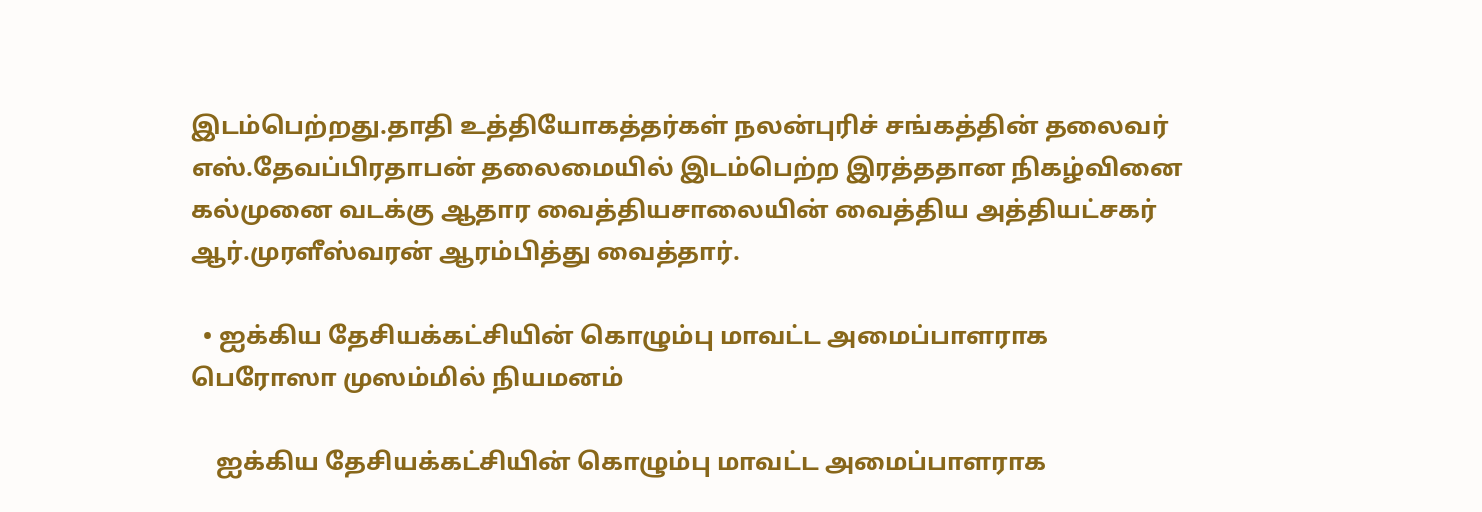இடம்பெற்றது.தாதி உத்தியோகத்தர்கள் நலன்புரிச் சங்கத்தின் தலைவர் எஸ்.தேவப்பிரதாபன் தலைமையில் இடம்பெற்ற இரத்ததான நிகழ்வினை கல்முனை வடக்கு ஆதார வைத்தியசாலையின் வைத்திய அத்தியட்சகர் ஆர்.முரளீஸ்வரன் ஆரம்பித்து வைத்தார்.

  • ஐக்கிய தேசியக்கட்சியின் கொழும்பு மாவட்ட அமைப்பாளராக பெரோஸா முஸம்மில் நியமனம்

    ஐக்கிய தேசியக்கட்சியின் கொழும்பு மாவட்ட அமைப்பாளராக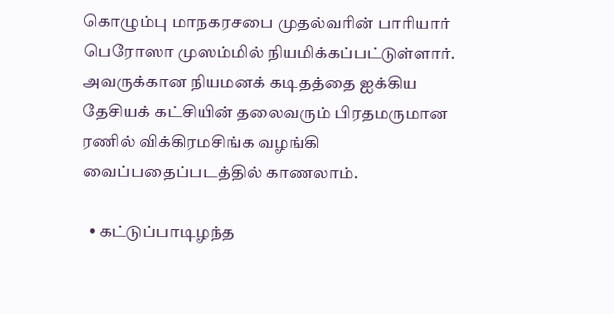கொழும்பு மாநகரசபை முதல்வரின் பாரியார் பெரோஸா முஸம்மில் நியமிக்கப்பட்டுள்ளார். அவருக்கான நியமனக் கடிதத்தை ஐக்கிய தேசியக் கட்சியின் தலைவரும் பிரதமருமான ரணில் விக்கிரமசிங்க வழங்கி வைப்பதைப்படத்தில் காணலாம்.

  • கட்டுப்பாடிழந்த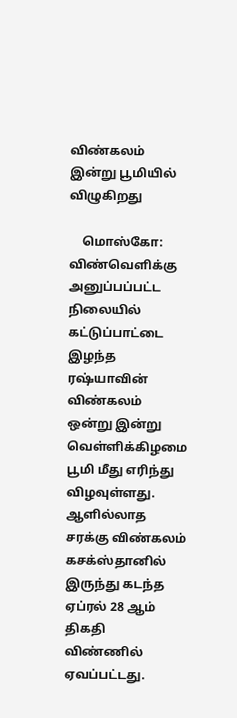விண்கலம் இன்று பூமியில் விழுகிறது

    மொஸ்கோ: விண்வெளிக்கு அனுப்பப்பட்ட நிலையில் கட்டுப்பாட்டை இழந்த ரஷ்யாவின் விண்கலம் ஒன்று இன்று வெள்ளிக்கிழமை பூமி மீது எரிந்து விழவுள்ளது. ஆளில்லாத சரக்கு விண்கலம் கசக்ஸ்தானில் இருந்து கடந்த ஏப்ரல் 28 ஆம் திகதி விண்ணில் ஏவப்பட்டது.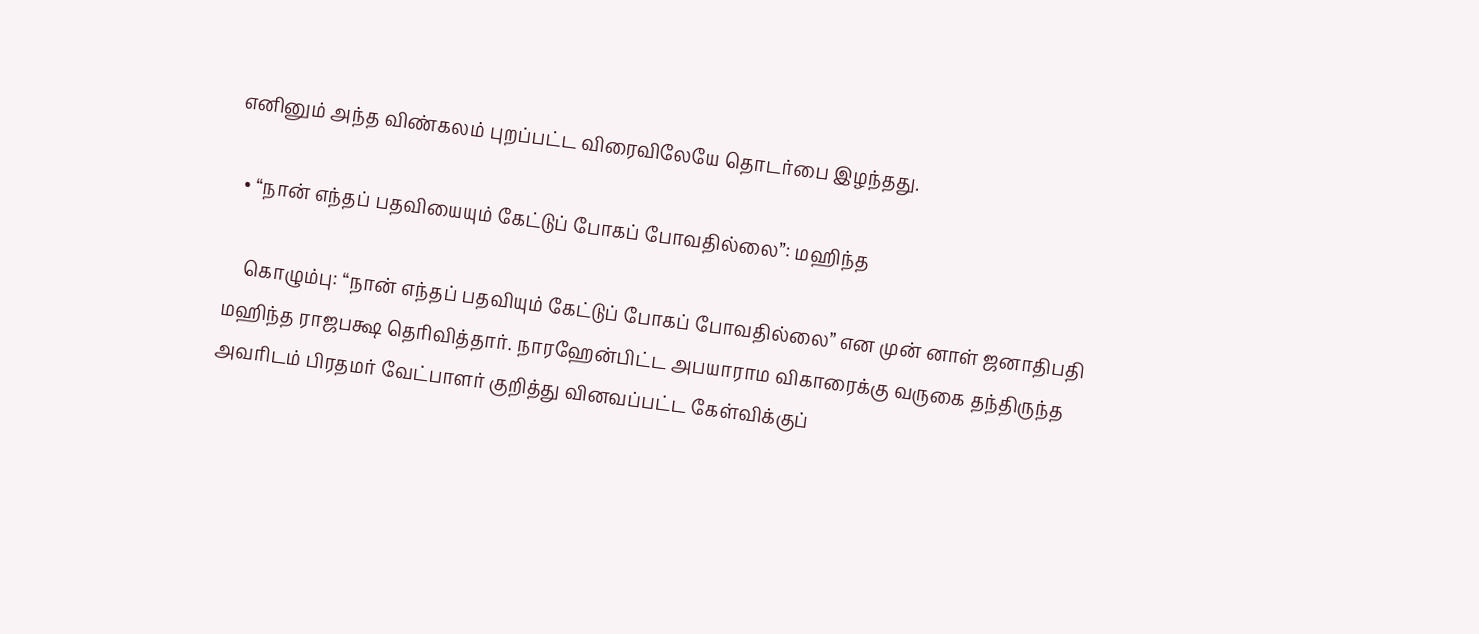எனினும் அந்த விண்கலம் புறப்பட்ட விரைவிலேயே தொடர்பை இழந்தது.

  • “நான் எந்தப் பதவியையும் கேட்டுப் போகப் போவதில்லை”: மஹிந்த

    கொழும்பு: “நான் எந்தப் பதவியும் கேட்டுப் போகப் போவதில்லை” என முன் னாள் ஜனாதிபதி மஹிந்த ராஜபக்ஷ தெரிவித்தார். நாரஹேன்பிட்ட அபயாராம விகாரைக்கு வருகை தந்திருந்த அவரிடம் பிரதமர் வேட்பாளர் குறித்து வினவப்பட்ட கேள்விக்குப்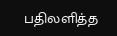பதிலளித்த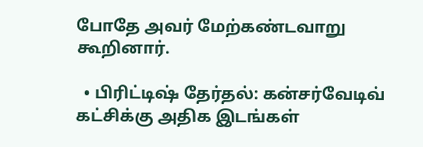போதே அவர் மேற்கண்டவாறு கூறினார்.

  • பிரிட்டிஷ் தேர்தல்: கன்சர்வேடிவ் கட்சிக்கு அதிக இடங்கள்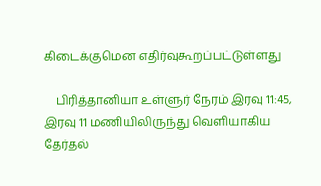கிடைக்குமென எதிர்வுகூறப்பட்டுள்ளது

    பிரித்தானியா உள்ளுர் நேரம் இரவு 11:45, இரவு 11 மணியிலிருந்து வெளியாகிய தேர்தல்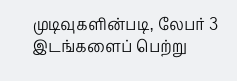முடிவுகளின்படி, லேபர் 3 இடங்களைப் பெற்று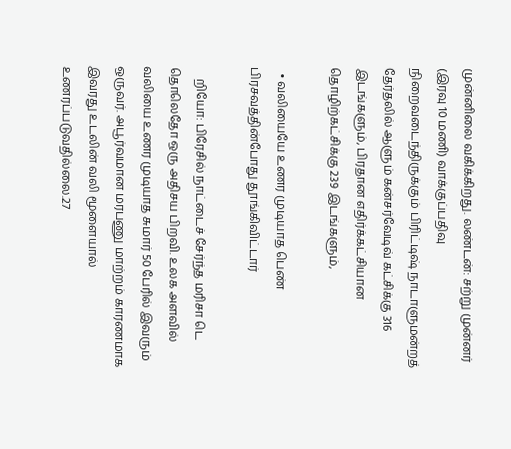முன்னிலை வகிக்கிறது. லண்டன்: சற்று முன்னர் (இரவு 10 மணி) வாக்குப்பதிவு நிறைவடைந்திருக்கும் பிரிட்டிஷ் நாடாளுமன்றத் தேர்தலில் ஆளும் கன்சர்வேடிவ் கட்சிக்கு 316 இடங்களும், பிரதான எதிர்க்கட்சியான தொழிற்கட்சிக்கு 239 இடங்களும்,

  • வலியையே உணர முடியாத பெண் பிரசவத்தின்போது தூங்கிவிட்டார்

    றியோ: பிரேசில் நாட்டைச் சேர்ந்த மரிசா டெ தொலெதோ ஒரு அதிசய பிறவி. உலக அளவில் வலியை உணர முடியாத சுமார் 50 பேரில் இவரும் ஒருவர். அபூர்வமான மரபணு மாற்றம் காரணமாக இவரது உடலின் வலி மூளையால் உணரப்படுவதில்லை.27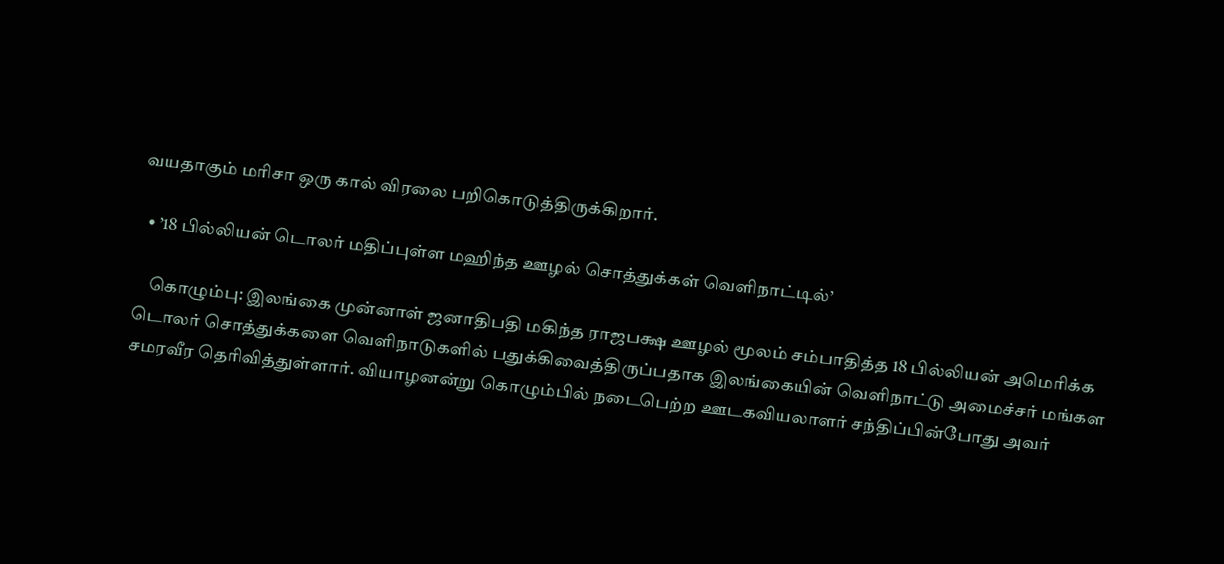வயதாகும் மரிசா ஒரு கால் விரலை பறிகொடுத்திருக்கிறார்.

  • ’18 பில்லியன் டொலர் மதிப்புள்ள மஹிந்த ஊழல் சொத்துக்கள் வெளிநாட்டில்’

    கொழும்பு: இலங்கை முன்னாள் ஜனாதிபதி மகிந்த ராஜபக்ஷ ஊழல் மூலம் சம்பாதித்த 18 பில்லியன் அமெரிக்க டொலர் சொத்துக்களை வெளிநாடுகளில் பதுக்கிவைத்திருப்பதாக இலங்கையின் வெளிநாட்டு அமைச்சர் மங்கள சமரவீர தெரிவித்துள்ளார். வியாழனன்று கொழும்பில் நடைபெற்ற ஊடகவியலாளர் சந்திப்பின்போது அவர்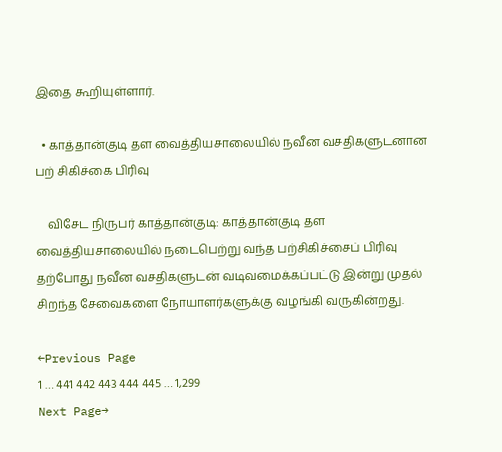இதை கூறியுள்ளார்.

  • காத்தான்குடி தள வைத்தியசாலையில் நவீன வசதிகளுடனான பற் சிகிச்கை பிரிவு

    விசேட நிருபர் காத்தான்குடி: காத்தான்குடி தள வைத்தியசாலையில் நடைபெற்று வந்த பற்சிகிச்சைப் பிரிவு தற்போது நவீன வசதிகளுடன் வடிவமைக்கப்பட்டு இன்று முதல் சிறந்த சேவைகளை நோயாளர்களுக்கு வழங்கி வருகின்றது.

←Previous Page
1 … 441 442 443 444 445 … 1,299
Next Page→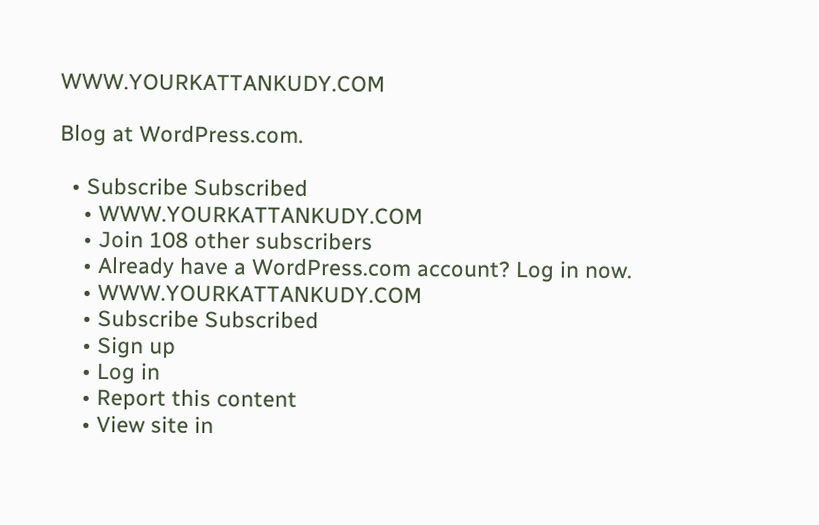WWW.YOURKATTANKUDY.COM

Blog at WordPress.com.

  • Subscribe Subscribed
    • WWW.YOURKATTANKUDY.COM
    • Join 108 other subscribers
    • Already have a WordPress.com account? Log in now.
    • WWW.YOURKATTANKUDY.COM
    • Subscribe Subscribed
    • Sign up
    • Log in
    • Report this content
    • View site in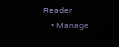Reader
    • Manage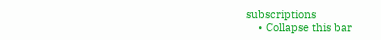subscriptions
    • Collapse this bar